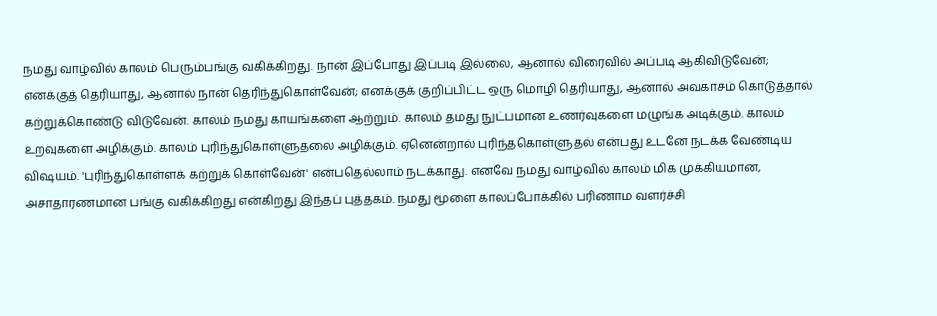நமது வாழ்வில் காலம் பெரும்பங்கு வகிக்கிறது. நான் இப்போது இப்படி இல்லை, ஆனால் விரைவில் அப்படி ஆகிவிடுவேன்; எனக்குத் தெரியாது, ஆனால் நான் தெரிந்துகொள்வேன்; எனக்குக் குறிப்பிட்ட ஒரு மொழி தெரியாது, ஆனால் அவகாசம் கொடுத்தால் கற்றுக்கொண்டு விடுவேன். காலம் நமது காயங்களை ஆற்றும். காலம் தமது நுட்பமான உணர்வுகளை மழுங்க அடிக்கும். காலம் உறவுகளை அழிக்கும். காலம் புரிந்துகொள்ளுதலை அழிக்கும். ஏனென்றால் புரிந்தகொள்ளுதல் என்பது உடனே நடக்க வேண்டிய விஷயம். 'புரிந்துகொள்ளக் கற்றுக் கொள்வேன்' என்பதெல்லாம் நடக்காது. எனவே நமது வாழ்வில் காலம் மிக முக்கியமான, அசாதாரணமான பங்கு வகிக்கிறது என்கிறது இந்தப் புத்தகம். நமது மூளை காலப்போக்கில் பரிணாம வளர்ச்சி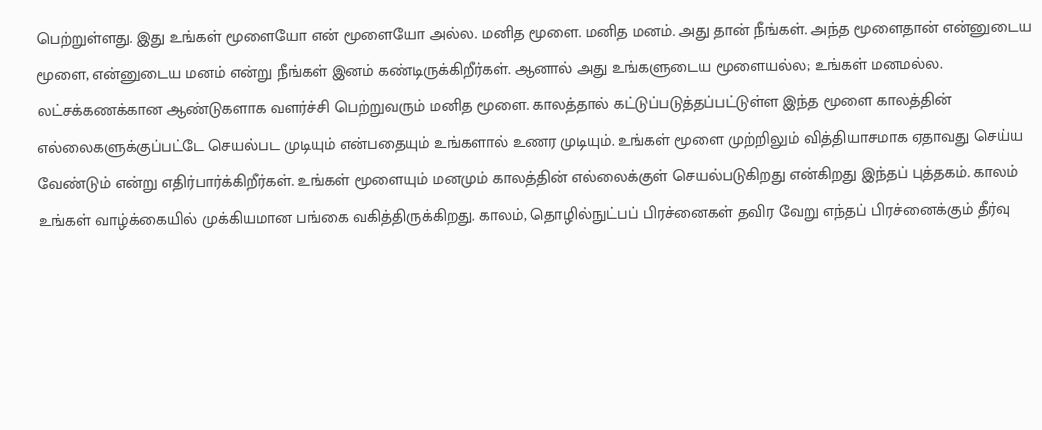பெற்றுள்ளது. இது உங்கள் மூளையோ என் மூளையோ அல்ல. மனித மூளை. மனித மனம். அது தான் நீங்கள். அந்த மூளைதான் என்னுடைய மூளை, என்னுடைய மனம் என்று நீங்கள் இனம் கண்டிருக்கிறீர்கள். ஆனால் அது உங்களுடைய மூளையல்ல; உங்கள் மனமல்ல. லட்சக்கணக்கான ஆண்டுகளாக வளர்ச்சி பெற்றுவரும் மனித மூளை. காலத்தால் கட்டுப்படுத்தப்பட்டுள்ள இந்த மூளை காலத்தின் எல்லைகளுக்குப்பட்டே செயல்பட முடியும் என்பதையும் உங்களால் உணர முடியும். உங்கள் மூளை முற்றிலும் வித்தியாசமாக ஏதாவது செய்ய வேண்டும் என்று எதிர்பார்க்கிறீர்கள். உங்கள் மூளையும் மனமும் காலத்தின் எல்லைக்குள் செயல்படுகிறது என்கிறது இந்தப் புத்தகம். காலம் உங்கள் வாழ்க்கையில் முக்கியமான பங்கை வகித்திருக்கிறது. காலம், தொழில்நுட்பப் பிரச்னைகள் தவிர வேறு எந்தப் பிரச்னைக்கும் தீர்வு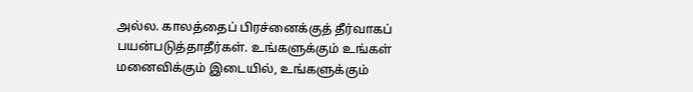அல்ல. காலத்தைப் பிரச்னைக்குத் தீர்வாகப் பயன்படுத்தாதீர்கள். உங்களுக்கும் உங்கள் மனைவிக்கும் இடையில், உங்களுக்கும்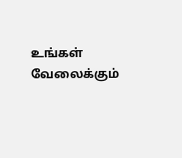உங்கள் வேலைக்கும்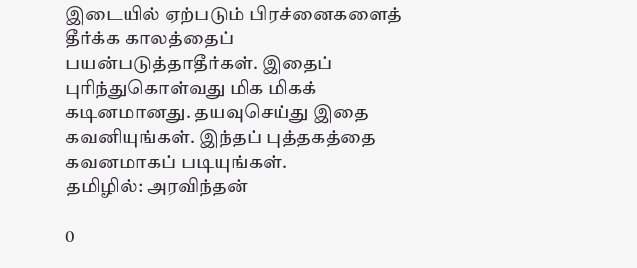இடையில் ஏற்படும் பிரச்னைகளைத் தீர்க்க காலத்தைப் பயன்படுத்தாதீர்கள். இதைப் புரிந்துகொள்வது மிக மிகக் கடினமானது. தயவுசெய்து இதை கவனியுங்கள். இந்தப் புத்தகத்தை கவனமாகப் படியுங்கள்.
தமிழில்: அரவிந்தன்

0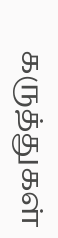கருத்துகள்